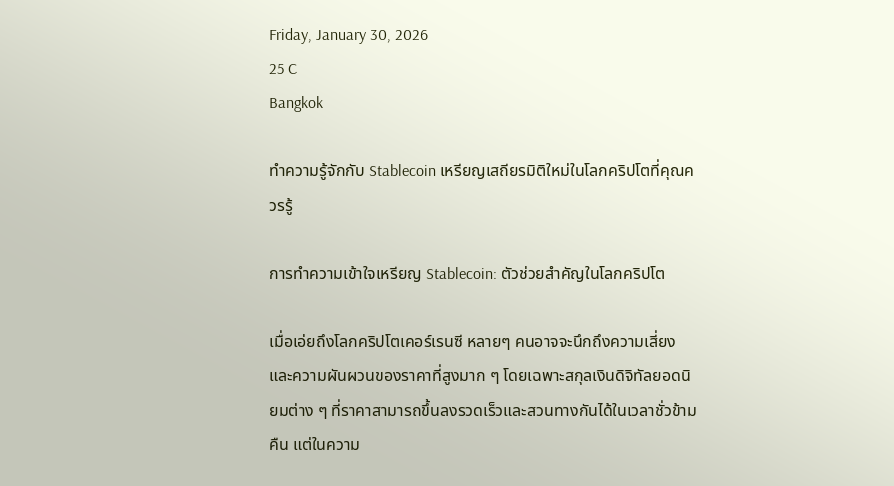Friday, January 30, 2026
25 C
Bangkok

ทำความรู้จักกับ Stablecoin เหรียญเสถียรมิติใหม่ในโลกคริปโตที่คุณควรรู้

การทำความเข้าใจเหรียญ Stablecoin: ตัวช่วยสำคัญในโลกคริปโต

เมื่อเอ่ยถึงโลกคริปโตเคอร์เรนซี หลายๆ คนอาจจะนึกถึงความเสี่ยงและความผันผวนของราคาที่สูงมาก ๆ โดยเฉพาะสกุลเงินดิจิทัลยอดนิยมต่าง ๆ ที่ราคาสามารถขึ้นลงรวดเร็วและสวนทางกันได้ในเวลาชั่วข้ามคืน แต่ในความ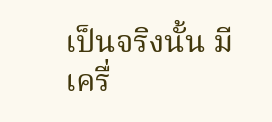เป็นจริงนั้น มีเครื่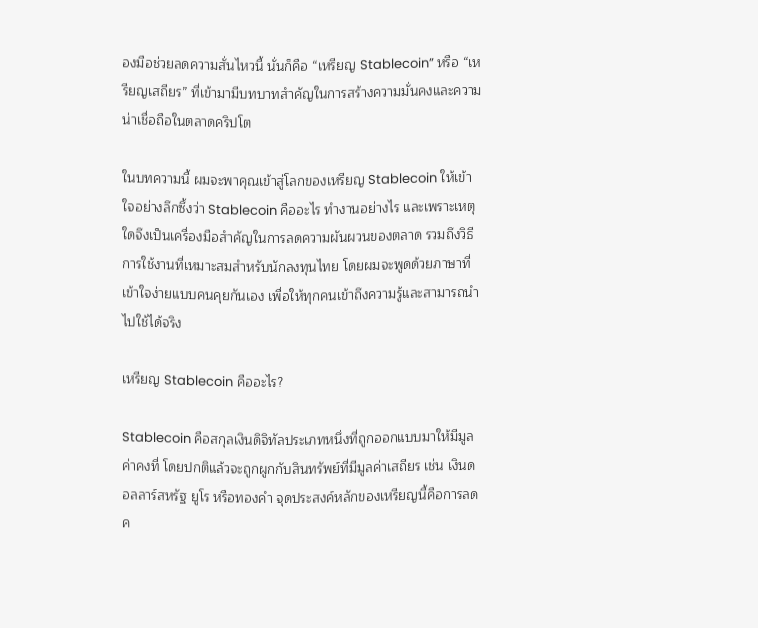องมือช่วยลดความสั่นไหวนี้ นั่นก็คือ “เหรียญ Stablecoin” หรือ “เหรียญเสถียร” ที่เข้ามามีบทบาทสำคัญในการสร้างความมั่นคงและความน่าเชื่อถือในตลาดคริปโต

ในบทความนี้ ผมจะพาคุณเข้าสู่โลกของเหรียญ Stablecoin ให้เข้าใจอย่างลึกซึ้งว่า Stablecoin คืออะไร ทำงานอย่างไร และเพราะเหตุใดจึงเป็นเครื่องมือสำคัญในการลดความผันผวนของตลาด รวมถึงวิธีการใช้งานที่เหมาะสมสำหรับนักลงทุนไทย โดยผมจะพูดด้วยภาษาที่เข้าใจง่ายแบบคนคุยกันเอง เพื่อให้ทุกคนเข้าถึงความรู้และสามารถนำไปใช้ได้จริง

เหรียญ Stablecoin คืออะไร?

Stablecoin คือสกุลเงินดิจิทัลประเภทหนึ่งที่ถูกออกแบบมาให้มีมูลค่าคงที่ โดยปกติแล้วจะถูกผูกกับสินทรัพย์ที่มีมูลค่าเสถียร เช่น เงินดอลลาร์สหรัฐ ยูโร หรือทองคำ จุดประสงค์หลักของเหรียญนี้คือการลดค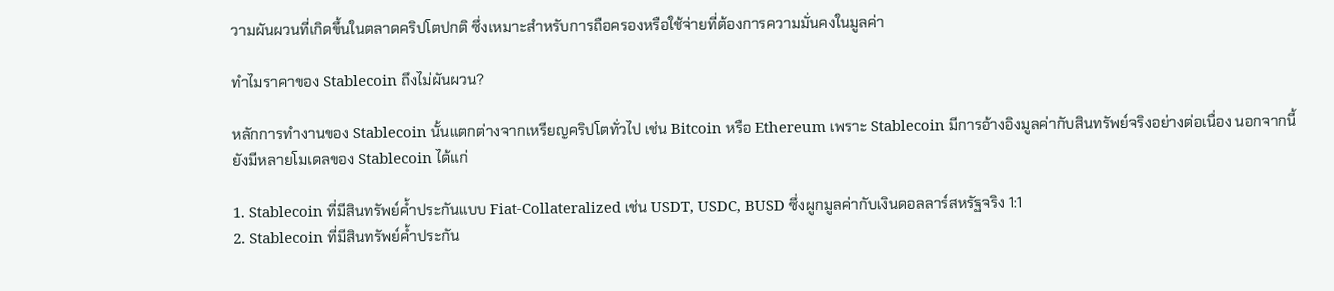วามผันผวนที่เกิดขึ้นในตลาดคริปโตปกติ ซึ่งเหมาะสำหรับการถือครองหรือใช้จ่ายที่ต้องการความมั่นคงในมูลค่า

ทำไมราคาของ Stablecoin ถึงไม่ผันผวน?

หลักการทำงานของ Stablecoin นั้นแตกต่างจากเหรียญคริปโตทั่วไป เช่น Bitcoin หรือ Ethereum เพราะ Stablecoin มีการอ้างอิงมูลค่ากับสินทรัพย์จริงอย่างต่อเนื่อง นอกจากนี้ยังมีหลายโมเดลของ Stablecoin ได้แก่

1. Stablecoin ที่มีสินทรัพย์ค้ำประกันแบบ Fiat-Collateralized เช่น USDT, USDC, BUSD ซึ่งผูกมูลค่ากับเงินดอลลาร์สหรัฐจริง 1:1
2. Stablecoin ที่มีสินทรัพย์ค้ำประกัน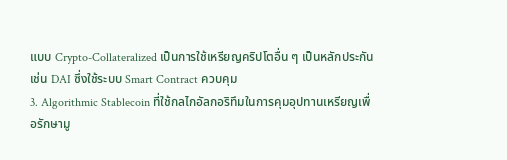แบบ Crypto-Collateralized เป็นการใช้เหรียญคริปโตอื่น ๆ เป็นหลักประกัน เช่น DAI ซึ่งใช้ระบบ Smart Contract ควบคุม
3. Algorithmic Stablecoin ที่ใช้กลไกอัลกอริทึมในการคุมอุปทานเหรียญเพื่อรักษามู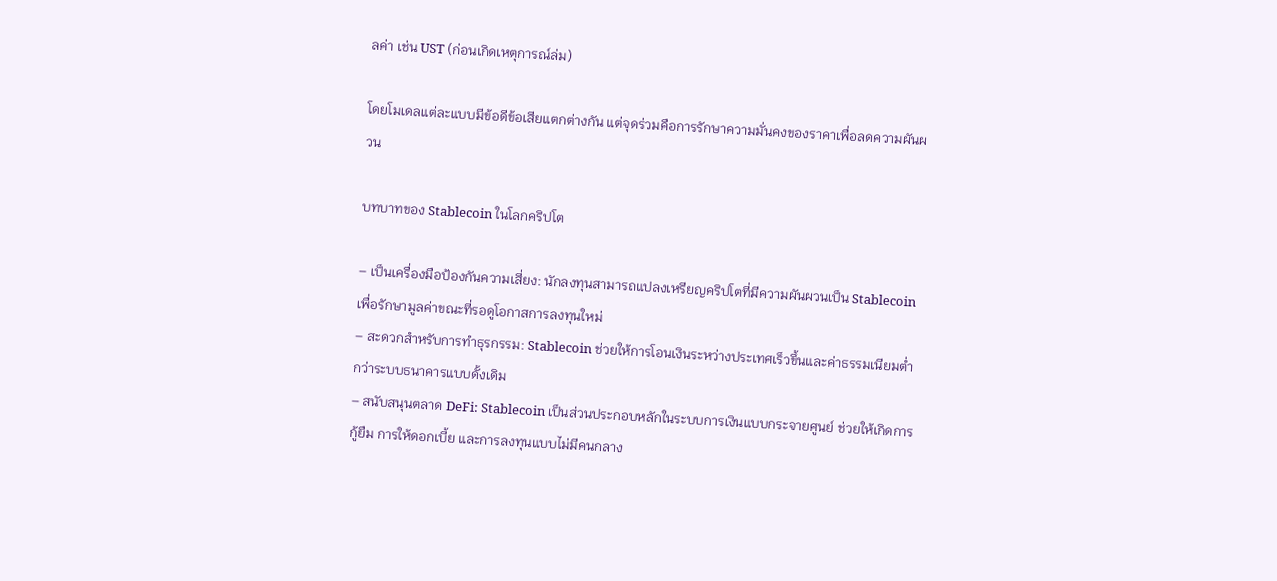ลค่า เช่น UST (ก่อนเกิดเหตุการณ์ล่ม)

โดยโมเดลแต่ละแบบมีข้อดีข้อเสียแตกต่างกัน แต่จุดร่วมคือการรักษาความมั่นคงของราคาเพื่อลดความผันผวน

บทบาทของ Stablecoin ในโลกคริปโต

– เป็นเครื่องมือป้องกันความเสี่ยง: นักลงทุนสามารถแปลงเหรียญคริปโตที่มีความผันผวนเป็น Stablecoin เพื่อรักษามูลค่าขณะที่รอดูโอกาสการลงทุนใหม่
– สะดวกสำหรับการทำธุรกรรม: Stablecoin ช่วยให้การโอนเงินระหว่างประเทศเร็วขึ้นและค่าธรรมเนียมต่ำกว่าระบบธนาคารแบบดั้งเดิม
– สนับสนุนตลาด DeFi: Stablecoin เป็นส่วนประกอบหลักในระบบการเงินแบบกระจายศูนย์ ช่วยให้เกิดการกู้ยืม การให้ดอกเบี้ย และการลงทุนแบบไม่มีคนกลาง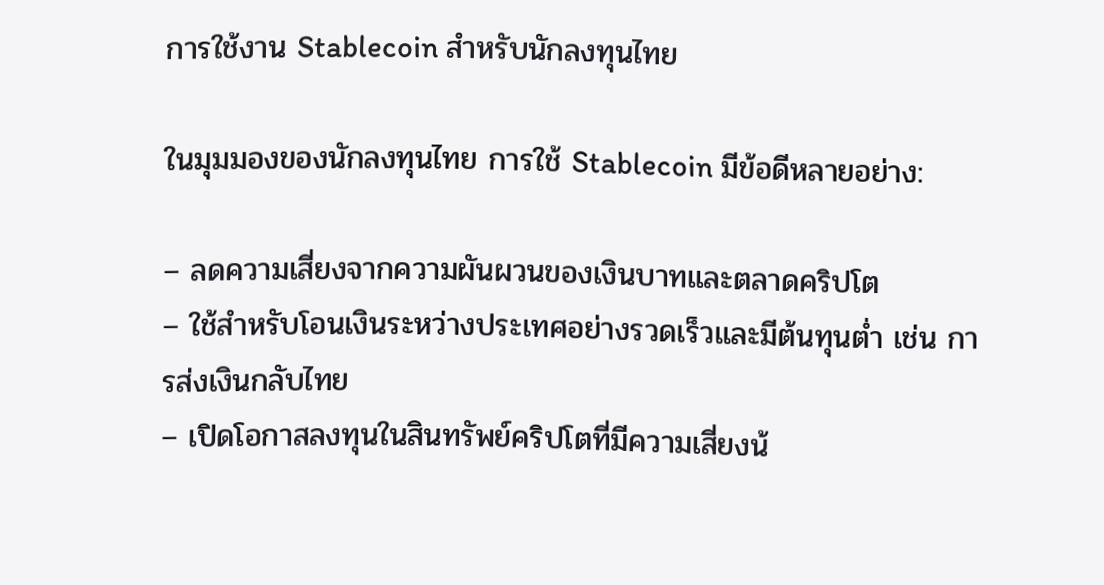การใช้งาน Stablecoin สำหรับนักลงทุนไทย

ในมุมมองของนักลงทุนไทย การใช้ Stablecoin มีข้อดีหลายอย่าง:

– ลดความเสี่ยงจากความผันผวนของเงินบาทและตลาดคริปโต
– ใช้สำหรับโอนเงินระหว่างประเทศอย่างรวดเร็วและมีต้นทุนต่ำ เช่น การส่งเงินกลับไทย
– เปิดโอกาสลงทุนในสินทรัพย์คริปโตที่มีความเสี่ยงน้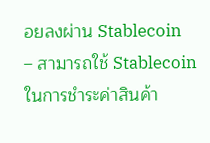อยลงผ่าน Stablecoin
– สามารถใช้ Stablecoin ในการชำระค่าสินค้า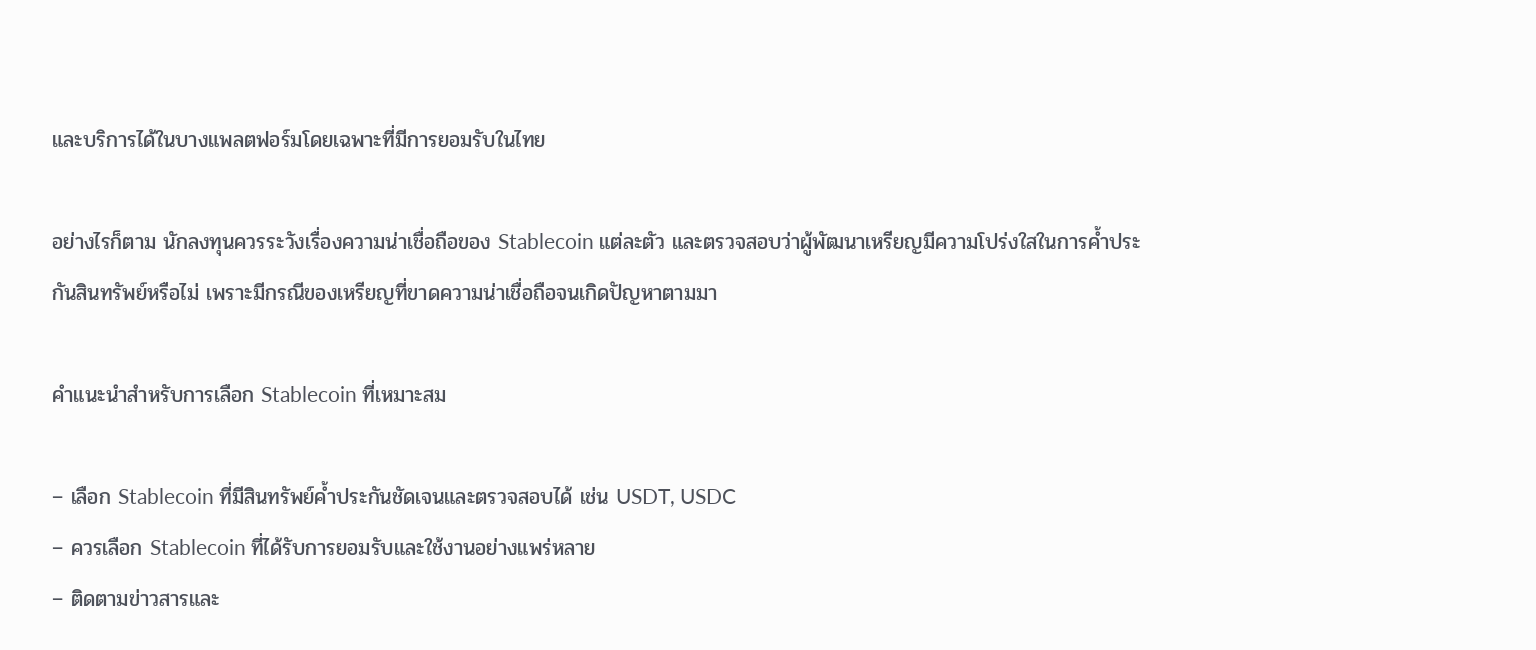และบริการได้ในบางแพลตฟอร์มโดยเฉพาะที่มีการยอมรับในไทย

อย่างไรก็ตาม นักลงทุนควรระวังเรื่องความน่าเชื่อถือของ Stablecoin แต่ละตัว และตรวจสอบว่าผู้พัฒนาเหรียญมีความโปร่งใสในการค้ำประกันสินทรัพย์หรือไม่ เพราะมีกรณีของเหรียญที่ขาดความน่าเชื่อถือจนเกิดปัญหาตามมา

คำแนะนำสำหรับการเลือก Stablecoin ที่เหมาะสม

– เลือก Stablecoin ที่มีสินทรัพย์ค้ำประกันชัดเจนและตรวจสอบได้ เช่น USDT, USDC
– ควรเลือก Stablecoin ที่ได้รับการยอมรับและใช้งานอย่างแพร่หลาย
– ติดตามข่าวสารและ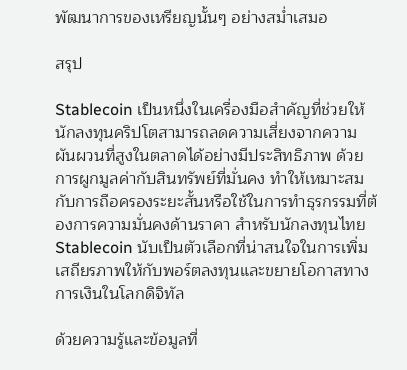พัฒนาการของเหรียญนั้นๆ อย่างสม่ำเสมอ

สรุป

Stablecoin เป็นหนึ่งในเครื่องมือสำคัญที่ช่วยให้นักลงทุนคริปโตสามารถลดความเสี่ยงจากความผันผวนที่สูงในตลาดได้อย่างมีประสิทธิภาพ ด้วยการผูกมูลค่ากับสินทรัพย์ที่มั่นคง ทำให้เหมาะสมกับการถือครองระยะสั้นหรือใช้ในการทำธุรกรรมที่ต้องการความมั่นคงด้านราคา สำหรับนักลงทุนไทย Stablecoin นับเป็นตัวเลือกที่น่าสนใจในการเพิ่มเสถียรภาพให้กับพอร์ตลงทุนและขยายโอกาสทางการเงินในโลกดิจิทัล

ด้วยความรู้และข้อมูลที่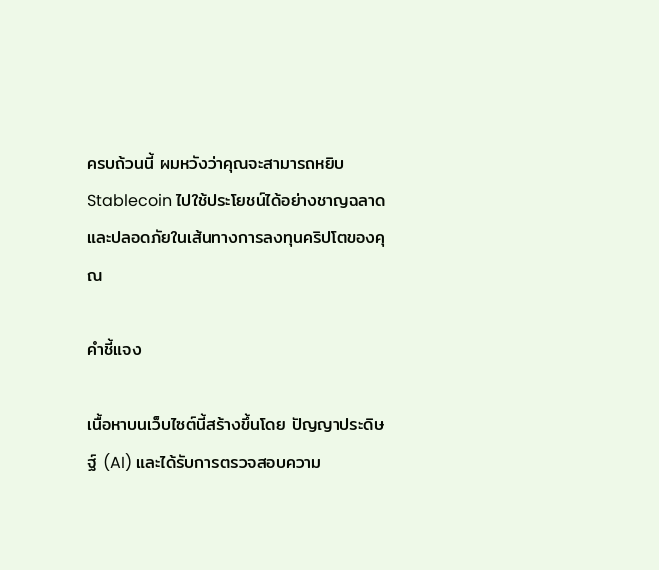ครบถ้วนนี้ ผมหวังว่าคุณจะสามารถหยิบ Stablecoin ไปใช้ประโยชน์ได้อย่างชาญฉลาดและปลอดภัยในเส้นทางการลงทุนคริปโตของคุณ

คำชี้แจง

เนื้อหาบนเว็บไซต์นี้สร้างขึ้นโดย ปัญญาประดิษฐ์ (AI) และได้รับการตรวจสอบความ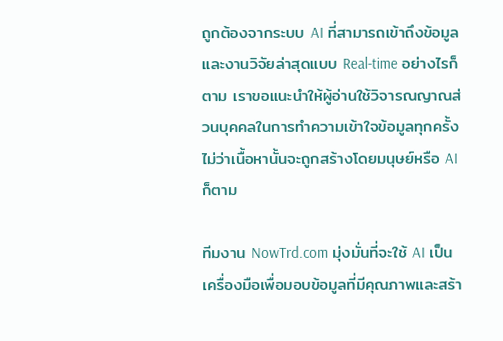ถูกต้องจากระบบ AI ที่สามารถเข้าถึงข้อมูลและงานวิจัยล่าสุดแบบ Real-time อย่างไรก็ตาม เราขอแนะนำให้ผู้อ่านใช้วิจารณญาณส่วนบุคคลในการทำความเข้าใจข้อมูลทุกครั้ง ไม่ว่าเนื้อหานั้นจะถูกสร้างโดยมนุษย์หรือ AI ก็ตาม

ทีมงาน NowTrd.com มุ่งมั่นที่จะใช้ AI เป็นเครื่องมือเพื่อมอบข้อมูลที่มีคุณภาพและสร้า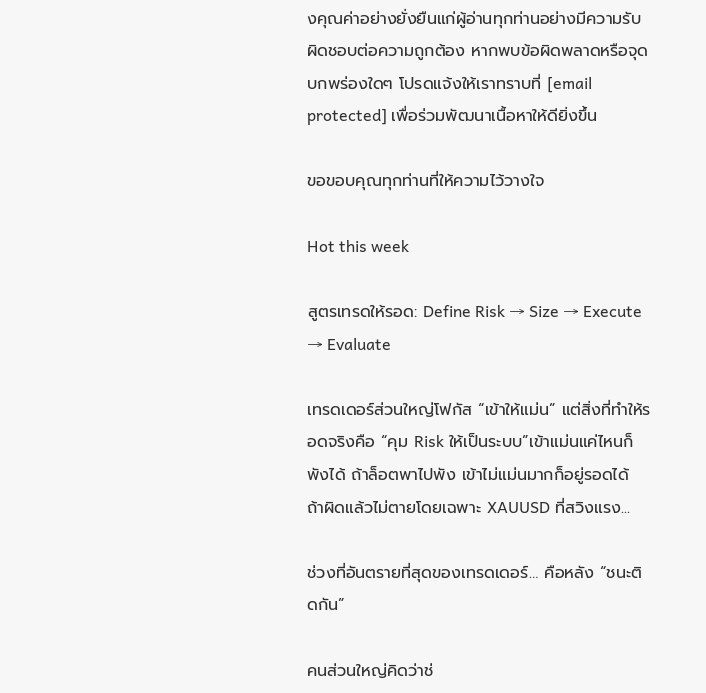งคุณค่าอย่างยั่งยืนแก่ผู้อ่านทุกท่านอย่างมีความรับผิดชอบต่อความถูกต้อง หากพบข้อผิดพลาดหรือจุดบกพร่องใดๆ โปรดแจ้งให้เราทราบที่ [email protected] เพื่อร่วมพัฒนาเนื้อหาให้ดียิ่งขึ้น

ขอขอบคุณทุกท่านที่ให้ความไว้วางใจ

Hot this week

สูตรเทรดให้รอด: Define Risk → Size → Execute → Evaluate

เทรดเดอร์ส่วนใหญ่โฟกัส “เข้าให้แม่น” แต่สิ่งที่ทำให้รอดจริงคือ “คุม Risk ให้เป็นระบบ”เข้าแม่นแค่ไหนก็พังได้ ถ้าล็อตพาไปพัง เข้าไม่แม่นมากก็อยู่รอดได้ ถ้าผิดแล้วไม่ตายโดยเฉพาะ XAUUSD ที่สวิงแรง...

ช่วงที่อันตรายที่สุดของเทรดเดอร์… คือหลัง “ชนะติดกัน”

คนส่วนใหญ่คิดว่าช่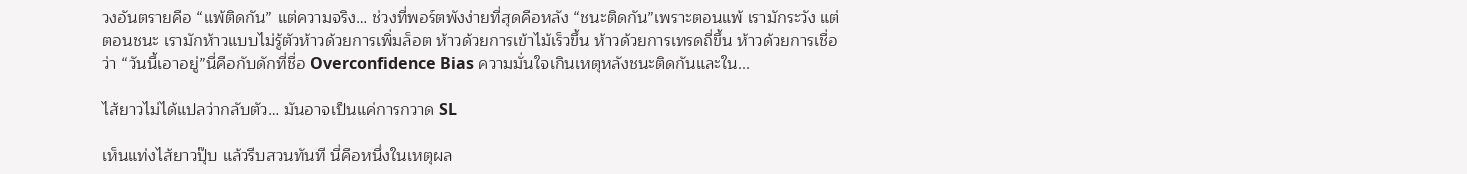วงอันตรายคือ “แพ้ติดกัน” แต่ความจริง… ช่วงที่พอร์ตพังง่ายที่สุดคือหลัง “ชนะติดกัน”เพราะตอนแพ้ เรามักระวัง แต่ตอนชนะ เรามักห้าวแบบไม่รู้ตัวห้าวด้วยการเพิ่มล็อต ห้าวด้วยการเข้าไม้เร็วขึ้น ห้าวด้วยการเทรดถี่ขึ้น ห้าวด้วยการเชื่อว่า “วันนี้เอาอยู่”นี่คือกับดักที่ชื่อ Overconfidence Bias ความมั่นใจเกินเหตุหลังชนะติดกันและใน...

ไส้ยาวไม่ได้แปลว่ากลับตัว… มันอาจเป็นแค่การกวาด SL

เห็นแท่งไส้ยาวปุ๊บ แล้วรีบสวนทันที นี่คือหนึ่งในเหตุผล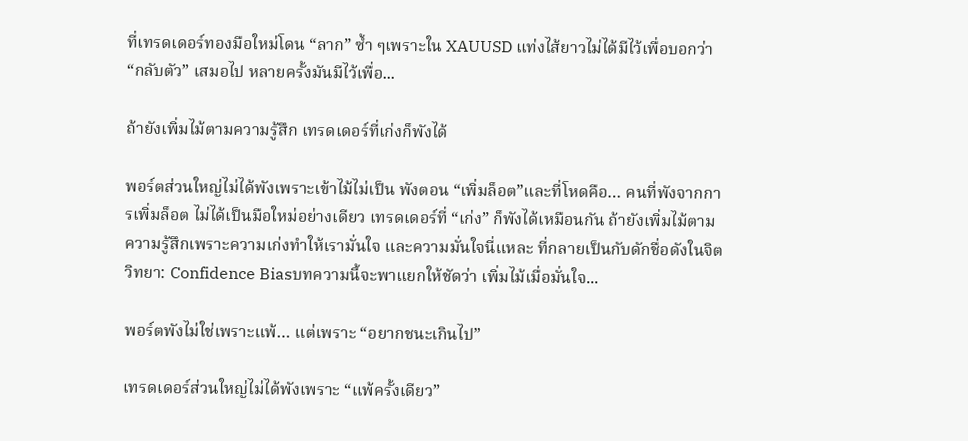ที่เทรดเดอร์ทองมือใหม่โดน “ลาก” ซ้ำ ๆเพราะใน XAUUSD แท่งไส้ยาวไม่ได้มีไว้เพื่อบอกว่า “กลับตัว” เสมอไป หลายครั้งมันมีไว้เพื่อ...

ถ้ายังเพิ่มไม้ตามความรู้สึก เทรดเดอร์ที่เก่งก็พังได้

พอร์ตส่วนใหญ่ไม่ได้พังเพราะเข้าไม้ไม่เป็น พังตอน “เพิ่มล็อต”และที่โหดคือ… คนที่พังจากการเพิ่มล็อต ไม่ได้เป็นมือใหม่อย่างเดียว เทรดเดอร์ที่ “เก่ง” ก็พังได้เหมือนกัน ถ้ายังเพิ่มไม้ตามความรู้สึกเพราะความเก่งทำให้เรามั่นใจ และความมั่นใจนี่แหละ ที่กลายเป็นกับดักชื่อดังในจิตวิทยา: Confidence Biasบทความนี้จะพาแยกให้ชัดว่า เพิ่มไม้เมื่อมั่นใจ...

พอร์ตพังไม่ใช่เพราะแพ้… แต่เพราะ “อยากชนะเกินไป”

เทรดเดอร์ส่วนใหญ่ไม่ได้พังเพราะ “แพ้ครั้งเดียว”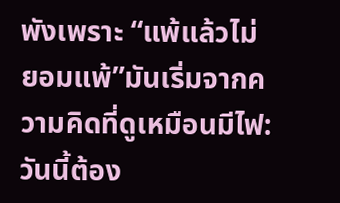พังเพราะ “แพ้แล้วไม่ยอมแพ้”มันเริ่มจากความคิดที่ดูเหมือนมีไฟ: วันนี้ต้อง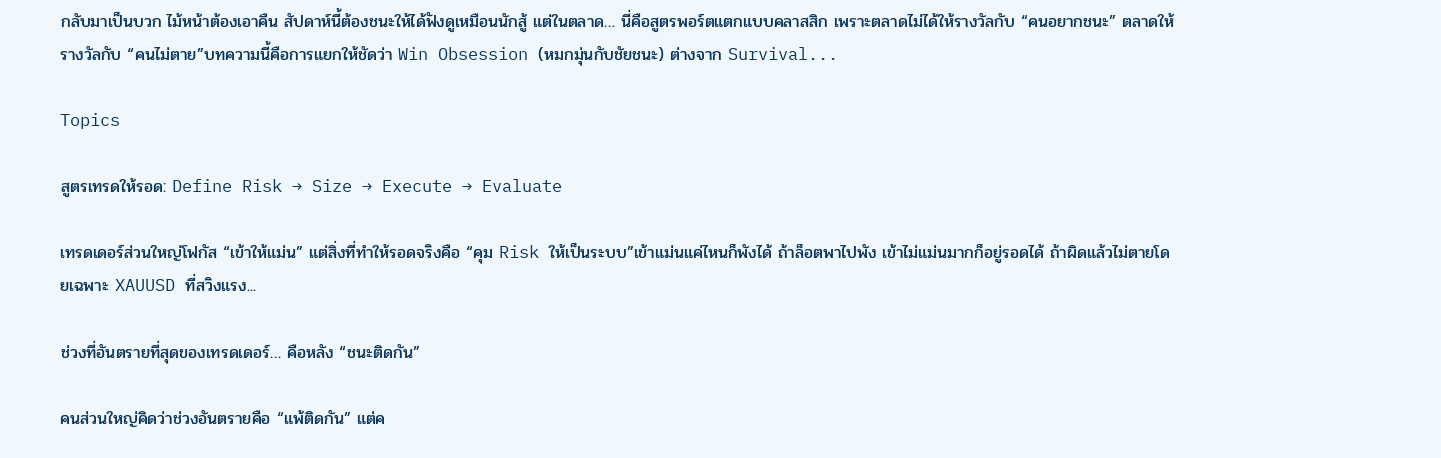กลับมาเป็นบวก ไม้หน้าต้องเอาคืน สัปดาห์นี้ต้องชนะให้ได้ฟังดูเหมือนนักสู้ แต่ในตลาด… นี่คือสูตรพอร์ตแตกแบบคลาสสิก เพราะตลาดไม่ได้ให้รางวัลกับ “คนอยากชนะ” ตลาดให้รางวัลกับ “คนไม่ตาย”บทความนี้คือการแยกให้ชัดว่า Win Obsession (หมกมุ่นกับชัยชนะ) ต่างจาก Survival...

Topics

สูตรเทรดให้รอด: Define Risk → Size → Execute → Evaluate

เทรดเดอร์ส่วนใหญ่โฟกัส “เข้าให้แม่น” แต่สิ่งที่ทำให้รอดจริงคือ “คุม Risk ให้เป็นระบบ”เข้าแม่นแค่ไหนก็พังได้ ถ้าล็อตพาไปพัง เข้าไม่แม่นมากก็อยู่รอดได้ ถ้าผิดแล้วไม่ตายโดยเฉพาะ XAUUSD ที่สวิงแรง...

ช่วงที่อันตรายที่สุดของเทรดเดอร์… คือหลัง “ชนะติดกัน”

คนส่วนใหญ่คิดว่าช่วงอันตรายคือ “แพ้ติดกัน” แต่ค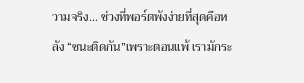วามจริง… ช่วงที่พอร์ตพังง่ายที่สุดคือหลัง “ชนะติดกัน”เพราะตอนแพ้ เรามักระ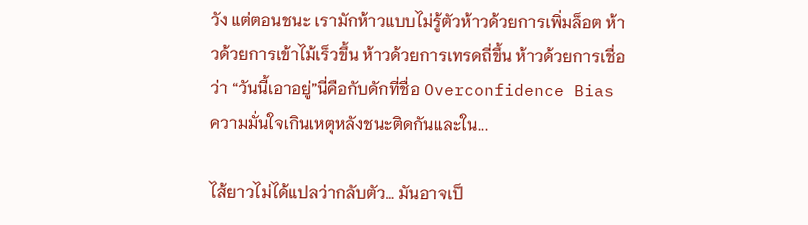วัง แต่ตอนชนะ เรามักห้าวแบบไม่รู้ตัวห้าวด้วยการเพิ่มล็อต ห้าวด้วยการเข้าไม้เร็วขึ้น ห้าวด้วยการเทรดถี่ขึ้น ห้าวด้วยการเชื่อว่า “วันนี้เอาอยู่”นี่คือกับดักที่ชื่อ Overconfidence Bias ความมั่นใจเกินเหตุหลังชนะติดกันและใน...

ไส้ยาวไม่ได้แปลว่ากลับตัว… มันอาจเป็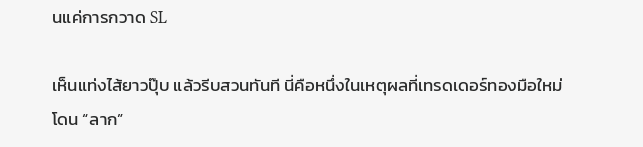นแค่การกวาด SL

เห็นแท่งไส้ยาวปุ๊บ แล้วรีบสวนทันที นี่คือหนึ่งในเหตุผลที่เทรดเดอร์ทองมือใหม่โดน “ลาก”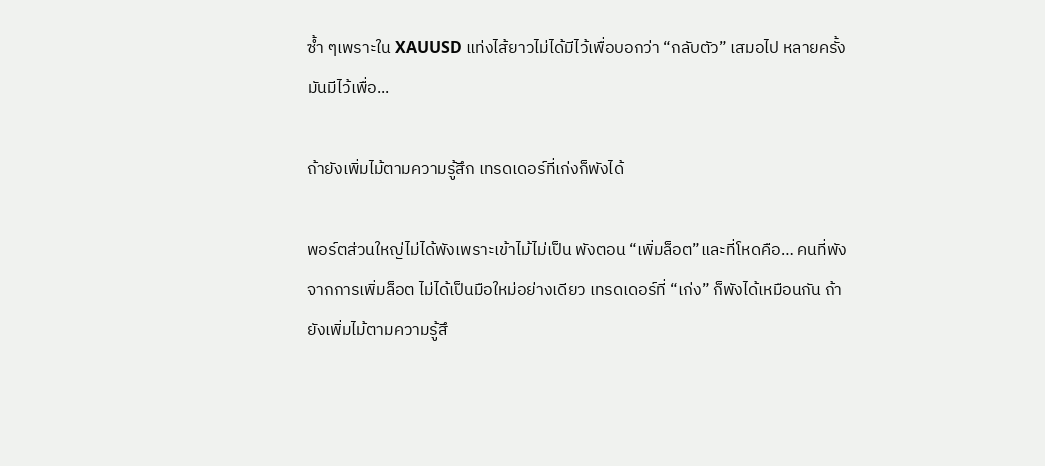ซ้ำ ๆเพราะใน XAUUSD แท่งไส้ยาวไม่ได้มีไว้เพื่อบอกว่า “กลับตัว” เสมอไป หลายครั้งมันมีไว้เพื่อ...

ถ้ายังเพิ่มไม้ตามความรู้สึก เทรดเดอร์ที่เก่งก็พังได้

พอร์ตส่วนใหญ่ไม่ได้พังเพราะเข้าไม้ไม่เป็น พังตอน “เพิ่มล็อต”และที่โหดคือ… คนที่พังจากการเพิ่มล็อต ไม่ได้เป็นมือใหม่อย่างเดียว เทรดเดอร์ที่ “เก่ง” ก็พังได้เหมือนกัน ถ้ายังเพิ่มไม้ตามความรู้สึ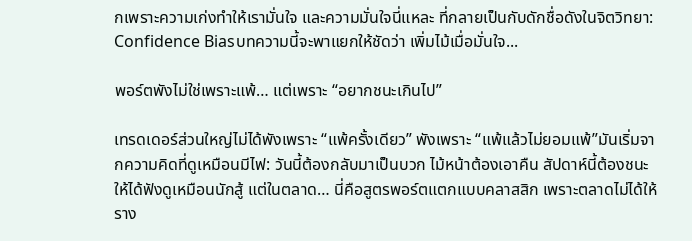กเพราะความเก่งทำให้เรามั่นใจ และความมั่นใจนี่แหละ ที่กลายเป็นกับดักชื่อดังในจิตวิทยา: Confidence Biasบทความนี้จะพาแยกให้ชัดว่า เพิ่มไม้เมื่อมั่นใจ...

พอร์ตพังไม่ใช่เพราะแพ้… แต่เพราะ “อยากชนะเกินไป”

เทรดเดอร์ส่วนใหญ่ไม่ได้พังเพราะ “แพ้ครั้งเดียว” พังเพราะ “แพ้แล้วไม่ยอมแพ้”มันเริ่มจากความคิดที่ดูเหมือนมีไฟ: วันนี้ต้องกลับมาเป็นบวก ไม้หน้าต้องเอาคืน สัปดาห์นี้ต้องชนะให้ได้ฟังดูเหมือนนักสู้ แต่ในตลาด… นี่คือสูตรพอร์ตแตกแบบคลาสสิก เพราะตลาดไม่ได้ให้ราง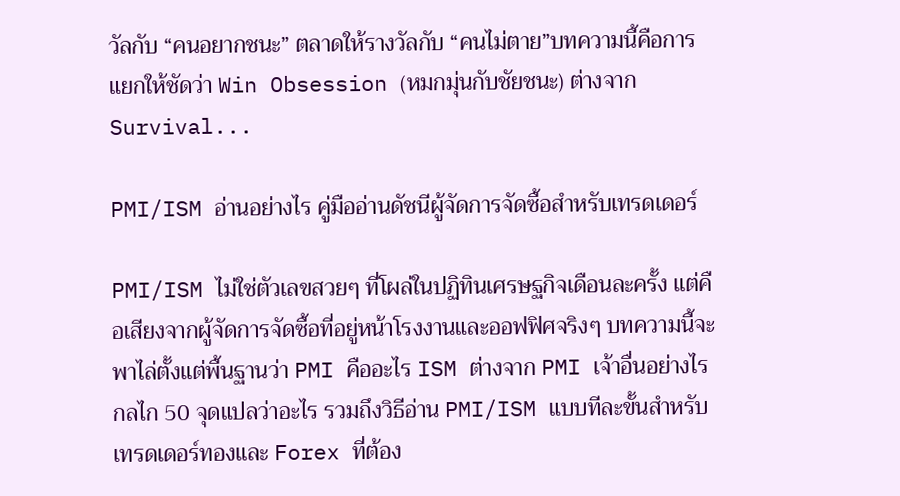วัลกับ “คนอยากชนะ” ตลาดให้รางวัลกับ “คนไม่ตาย”บทความนี้คือการแยกให้ชัดว่า Win Obsession (หมกมุ่นกับชัยชนะ) ต่างจาก Survival...

PMI/ISM อ่านอย่างไร คู่มืออ่านดัชนีผู้จัดการจัดซื้อสำหรับเทรดเดอร์

PMI/ISM ไม่ใช่ตัวเลขสวยๆ ที่โผล่ในปฏิทินเศรษฐกิจเดือนละครั้ง แต่คือเสียงจากผู้จัดการจัดซื้อที่อยู่หน้าโรงงานและออฟฟิศจริงๆ บทความนี้จะพาไล่ตั้งแต่พื้นฐานว่า PMI คืออะไร ISM ต่างจาก PMI เจ้าอื่นอย่างไร กลไก 50 จุดแปลว่าอะไร รวมถึงวิธีอ่าน PMI/ISM แบบทีละขั้นสำหรับเทรดเดอร์ทองและ Forex ที่ต้อง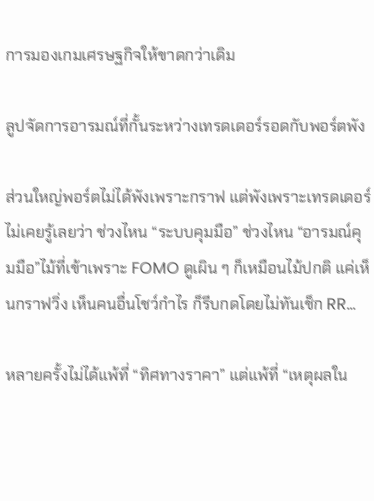การมองเกมเศรษฐกิจให้ขาดกว่าเดิม

ลูปจัดการอารมณ์ที่กั้นระหว่างเทรดเดอร์รอดกับพอร์ตพัง

ส่วนใหญ่พอร์ตไม่ได้พังเพราะกราฟ แต่พังเพราะเทรดเดอร์ไม่เคยรู้เลยว่า ช่วงไหน “ระบบคุมมือ” ช่วงไหน “อารมณ์คุมมือ”ไม้ที่เข้าเพราะ FOMO ดูเผิน ๆ ก็เหมือนไม้ปกติ แค่เห็นกราฟวิ่ง เห็นคนอื่นโชว์กำไร ก็รีบกดโดยไม่ทันเช็ก RR...

หลายครั้งไม่ได้แพ้ที่ “ทิศทางราคา” แต่แพ้ที่ “เหตุผลใน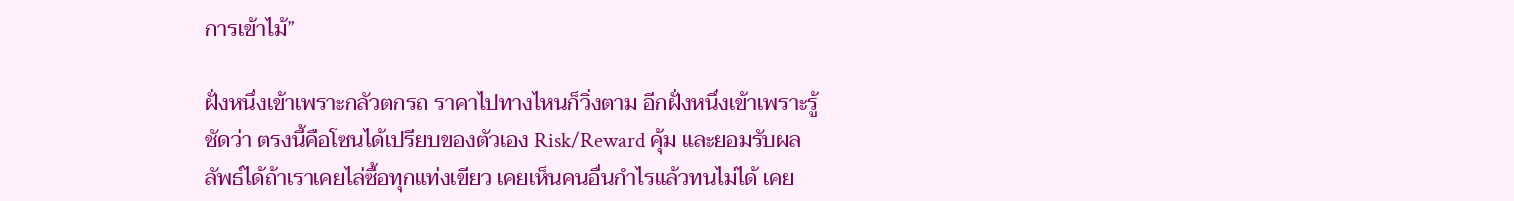การเข้าไม้”

ฝั่งหนึ่งเข้าเพราะกลัวตกรถ ราคาไปทางไหนก็วิ่งตาม อีกฝั่งหนึ่งเข้าเพราะรู้ชัดว่า ตรงนี้คือโซนได้เปรียบของตัวเอง Risk/Reward คุ้ม และยอมรับผลลัพธ์ได้ถ้าเราเคยไล่ซื้อทุกแท่งเขียว เคยเห็นคนอื่นกำไรแล้วทนไม่ได้ เคย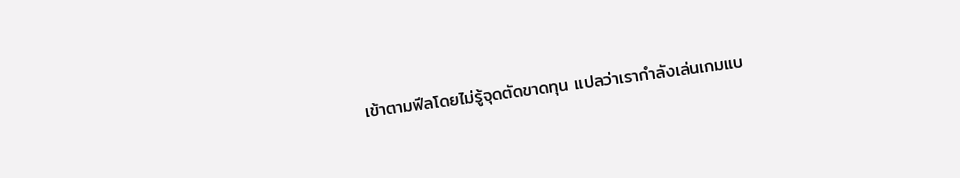เข้าตามฟีลโดยไม่รู้จุดตัดขาดทุน แปลว่าเรากำลังเล่นเกมแบ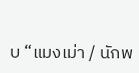บ “แมงเม่า / นักพ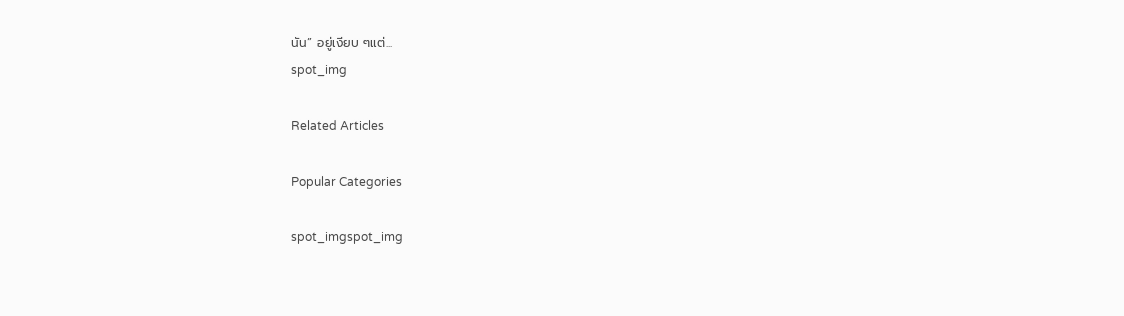นัน” อยู่เงียบ ๆแต่...
spot_img

Related Articles

Popular Categories

spot_imgspot_img